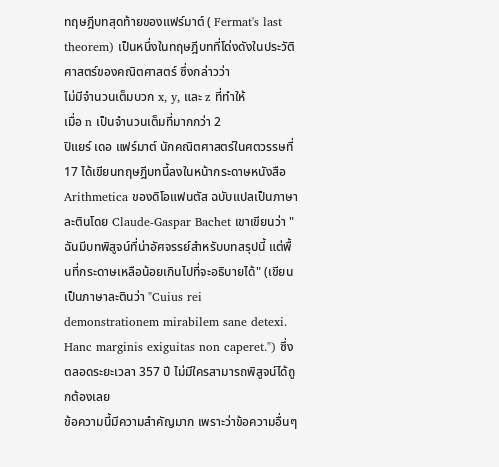ทฤษฎีบทสุดท้ายของแฟร์มาต์ ( Fermat's last theorem) เป็นหนึ่งในทฤษฎีบทที่โด่งดังในประวัติศาสตร์ของคณิตศาสตร์ ซึ่งกล่าวว่า
ไม่มีจำนวนเต็มบวก x, y, และ z ที่ทำให้
เมื่อ n เป็นจำนวนเต็มที่มากกว่า 2
ปิแยร์ เดอ แฟร์มาต์ นักคณิตศาสตร์ในศตวรรษที่ 17 ได้เขียนทฤษฎีบทนี้ลงในหน้ากระดาษหนังสือ Arithmetica ของดิโอแฟนตัส ฉบับแปลเป็นภาษาละตินโดย Claude-Gaspar Bachet เขาเขียนว่า "ฉันมีบทพิสูจน์ที่น่าอัศจรรย์สำหรับบทสรุปนี้ แต่พื้นที่กระดาษเหลือน้อยเกินไปที่จะอธิบายได้" (เขียนเป็นภาษาละตินว่า "Cuius rei demonstrationem mirabilem sane detexi. Hanc marginis exiguitas non caperet.") ซึ่งตลอดระยะเวลา 357 ปี ไม่มีใครสามารถพิสูจน์ได้ถูกต้องเลย
ข้อความนี้มีความสำคัญมาก เพราะว่าข้อความอื่นๆ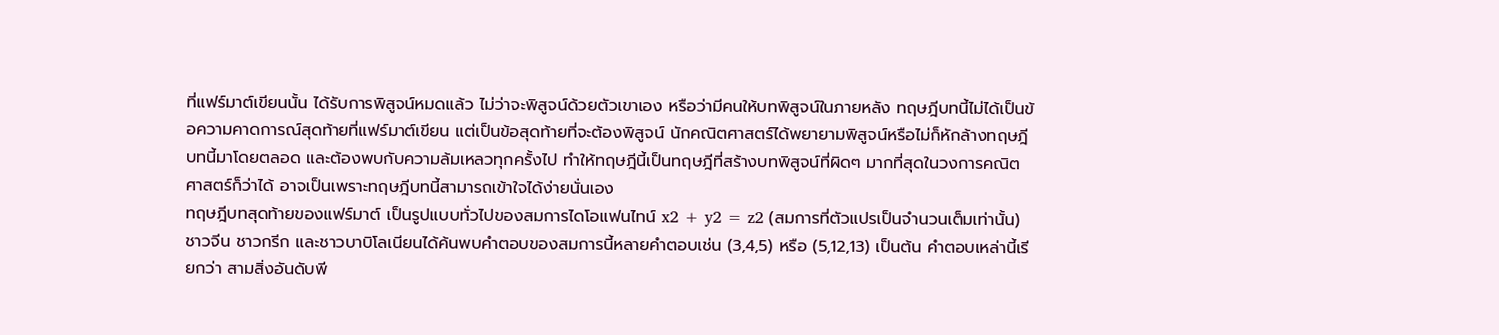ที่แฟร์มาต์เขียนนั้น ได้รับการพิสูจน์หมดแล้ว ไม่ว่าจะพิสูจน์ด้วยตัวเขาเอง หรือว่ามีคนให้บทพิสูจน์ในภายหลัง ทฤษฎีบทนี้ไม่ได้เป็นข้อความคาดการณ์สุดท้ายที่แฟร์มาต์เขียน แต่เป็นข้อสุดท้ายที่จะต้องพิสูจน์ นักคณิตศาสตร์ได้พยายามพิสูจน์หรือไม่ก็หักล้างทฤษฎีบทนี้มาโดยตลอด และต้องพบกับความล้มเหลวทุกครั้งไป ทำให้ทฤษฎีนี้เป็นทฤษฎีที่สร้างบทพิสูจน์ที่ผิดๆ มากที่สุดในวงการคณิตศาสตร์ก็ว่าได้ อาจเป็นเพราะทฤษฎีบทนี้สามารถเข้าใจได้ง่ายนั่นเอง
ทฤษฎีบทสุดท้ายของแฟร์มาต์ เป็นรูปแบบทั่วไปของสมการไดโอแฟนไทน์ x2 + y2 = z2 (สมการที่ตัวแปรเป็นจำนวนเต็มเท่านั้น) ชาวจีน ชาวกรีก และชาวบาบิโลเนียนได้ค้นพบคำตอบของสมการนี้หลายคำตอบเช่น (3,4,5) หรือ (5,12,13) เป็นต้น คำตอบเหล่านี้เรียกว่า สามสิ่งอันดับพี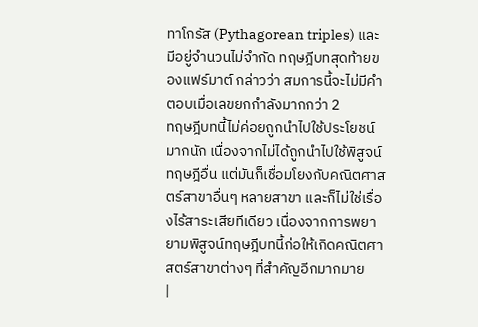ทาโกรัส (Pythagorean triples) และมีอยู่จำนวนไม่จำกัด ทฤษฎีบทสุดท้ายของแฟร์มาต์ กล่าวว่า สมการนี้จะไม่มีคำตอบเมื่อเลขยกกำลังมากกว่า 2
ทฤษฎีบทนี้ไม่ค่อยถูกนำไปใช้ประโยชน์มากนัก เนื่องจากไม่ได้ถูกนำไปใช้พิสูจน์ทฤษฎีอื่น แต่มันก็เชื่อมโยงกับคณิตศาสตร์สาขาอื่นๆ หลายสาขา และก็ไม่ใช่เรื่องไร้สาระเสียทีเดียว เนื่องจากการพยายามพิสูจน์ทฤษฎีบทนี้ก่อให้เกิดคณิตศาสตร์สาขาต่างๆ ที่สำคัญอีกมากมาย
|